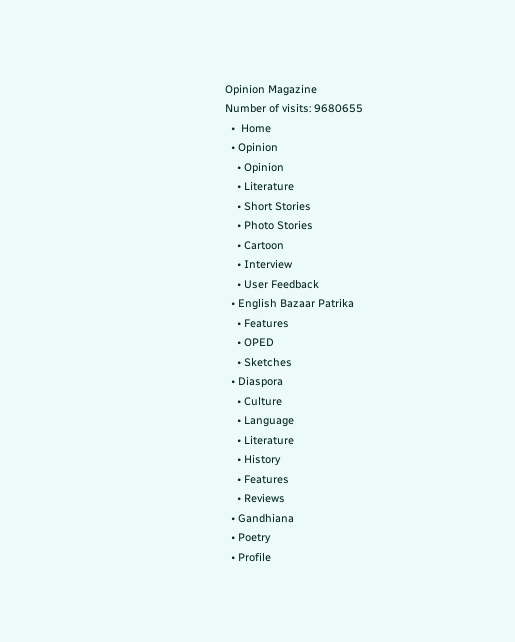Opinion Magazine
Number of visits: 9680655
  •  Home
  • Opinion
    • Opinion
    • Literature
    • Short Stories
    • Photo Stories
    • Cartoon
    • Interview
    • User Feedback
  • English Bazaar Patrika
    • Features
    • OPED
    • Sketches
  • Diaspora
    • Culture
    • Language
    • Literature
    • History
    • Features
    • Reviews
  • Gandhiana
  • Poetry
  • Profile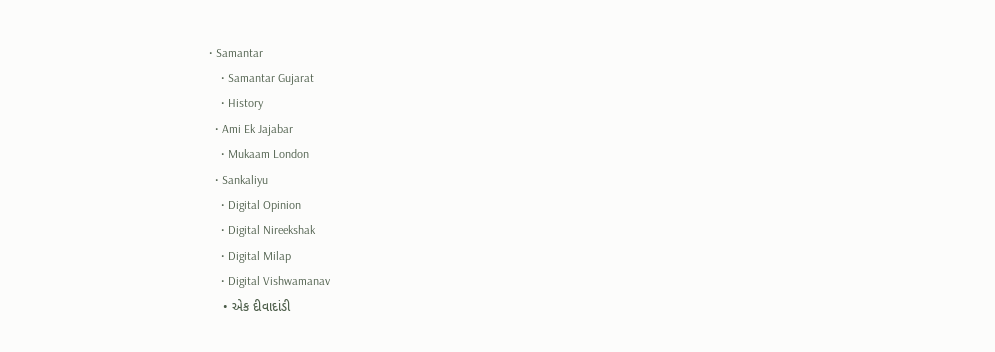• Samantar
    • Samantar Gujarat
    • History
  • Ami Ek Jajabar
    • Mukaam London
  • Sankaliyu
    • Digital Opinion
    • Digital Nireekshak
    • Digital Milap
    • Digital Vishwamanav
    • એક દીવાદાંડી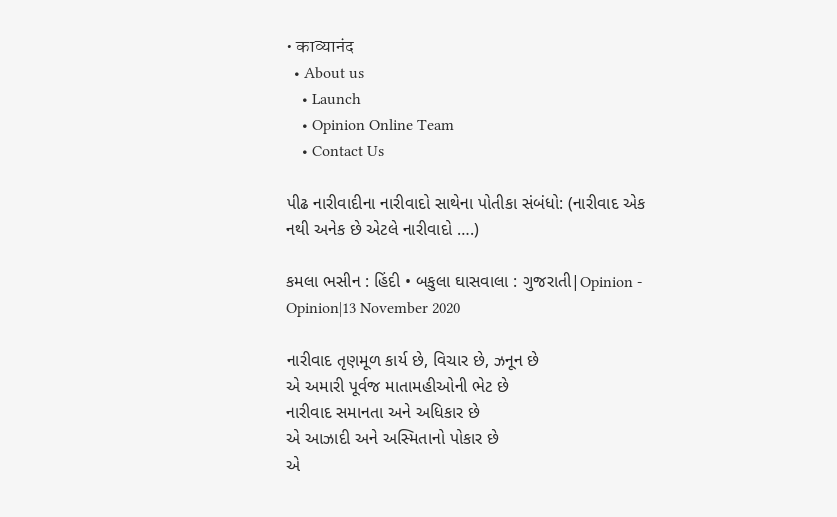• काव्यानंद
  • About us
    • Launch
    • Opinion Online Team
    • Contact Us

પીઢ નારીવાદીના નારીવાદો સાથેના પોતીકા સંબંધો: (નારીવાદ એક નથી અનેક છે એટલે નારીવાદો ….)

કમલા ભસીન : હિંદી • બકુલા ઘાસવાલા : ગુજરાતી|Opinion - Opinion|13 November 2020

નારીવાદ તૃણમૂળ કાર્ય છે, વિચાર છે, ઝનૂન છે
એ અમારી પૂર્વજ માતામહીઓની ભેટ છે
નારીવાદ સમાનતા અને અધિકાર છે
એ આઝાદી અને અસ્મિતાનો પોકાર છે
એ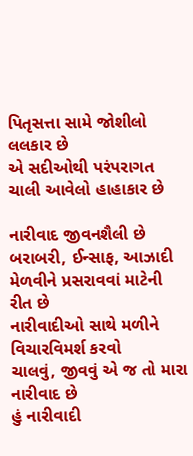પિતૃસત્તા સામે જોશીલો લલકાર છે
એ સદીઓથી પરંપરાગત ચાલી આવેલો હાહાકાર છે

નારીવાદ જીવનશૈલી છે
બરાબરી, ઈન્સાફ, આઝાદી મેળવીને પ્રસરાવવાં માટેની રીત છે
નારીવાદીઓ સાથે મળીને વિચારવિમર્શ કરવો
ચાલવું, જીવવું એ જ તો મારા નારીવાદ છે
હું નારીવાદી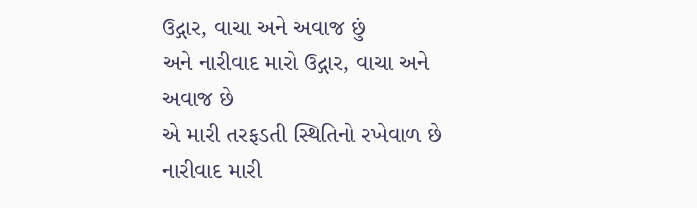ઉદ્ગાર, વાચા અને અવાજ છું
અને નારીવાદ મારો ઉદ્ગાર, વાચા અને અવાજ છે
એ મારી તરફડતી સ્થિતિનો રખેવાળ છે
નારીવાદ મારી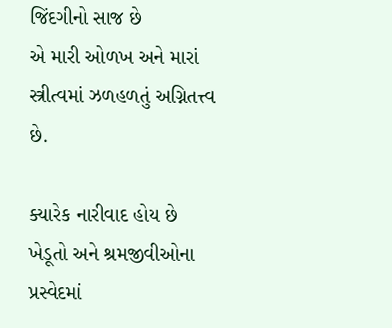જિંદગીનો સાજ છે
એ મારી ઓળખ અને મારાં સ્ત્રીત્વમાં ઝળહળતું અગ્નિતત્ત્વ છે.

ક્યારેક નારીવાદ હોય છે ખેડૂતો અને શ્રમજીવીઓના પ્રસ્વેદમાં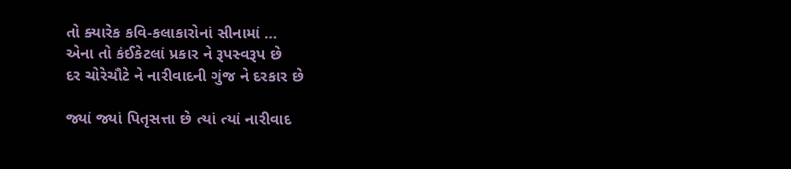તો ક્યારેક કવિ-કલાકારોનાં સીનામાં …
એના તો કંઈકેટલાં પ્રકાર ને રૂપસ્વરૂપ છે
દર ચોરેચૌટે ને નારીવાદની ગુંજ ને દરકાર છે

જ્યાં જ્યાં પિતૃસત્તા છે ત્યાં ત્યાં નારીવાદ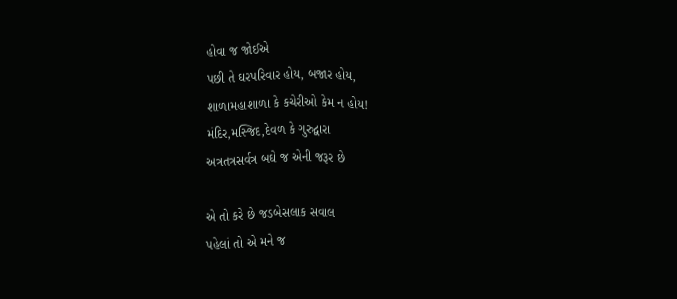હોવા જ જોઈએ
પછી તે ઘરપરિવાર હોય, બજાર હોય,
શાળામહાશાળા કે કચેરીઓ કેમ ન હોય!
મંદિર,મસ્જિદ,દેવળ કે ગુરુદ્વારા
અત્રતત્રસર્વત્ર બઘે જ એની જરૂર છે

એ તો કરે છે જડબેસલાક સવાલ
પહેલાં તો એ મને જ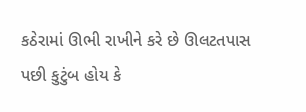કઠેરામાં ઊભી રાખીને કરે છે ઊલટતપાસ
પછી કુટુંબ હોય કે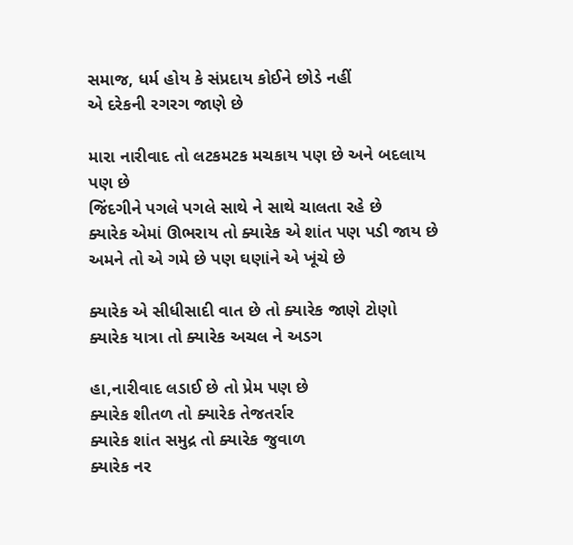સમાજ, ધર્મ હોય કે સંપ્રદાય કોઈને છોડે નહીં
એ દરેકની રગરગ જાણે છે

મારા નારીવાદ તો લટકમટક મચકાય પણ છે અને બદલાય પણ છે
જિંદગીને પગલે પગલે સાથે ને સાથે ચાલતા રહે છે
ક્યારેક એમાં ઊભરાય તો ક્યારેક એ શાંત પણ પડી જાય છે
અમને તો એ ગમે છે પણ ઘણાંને એ ખૂંચે છે

ક્યારેક એ સીધીસાદી વાત છે તો ક્યારેક જાણે ટોણો
ક્યારેક યાત્રા તો ક્યારેક અચલ ને અડગ

હા,નારીવાદ લડાઈ છે તો પ્રેમ પણ છે
ક્યારેક શીતળ તો ક્યારેક તેજતર્રાર
ક્યારેક શાંત સમુદ્ર તો ક્યારેક જુવાળ
ક્યારેક નર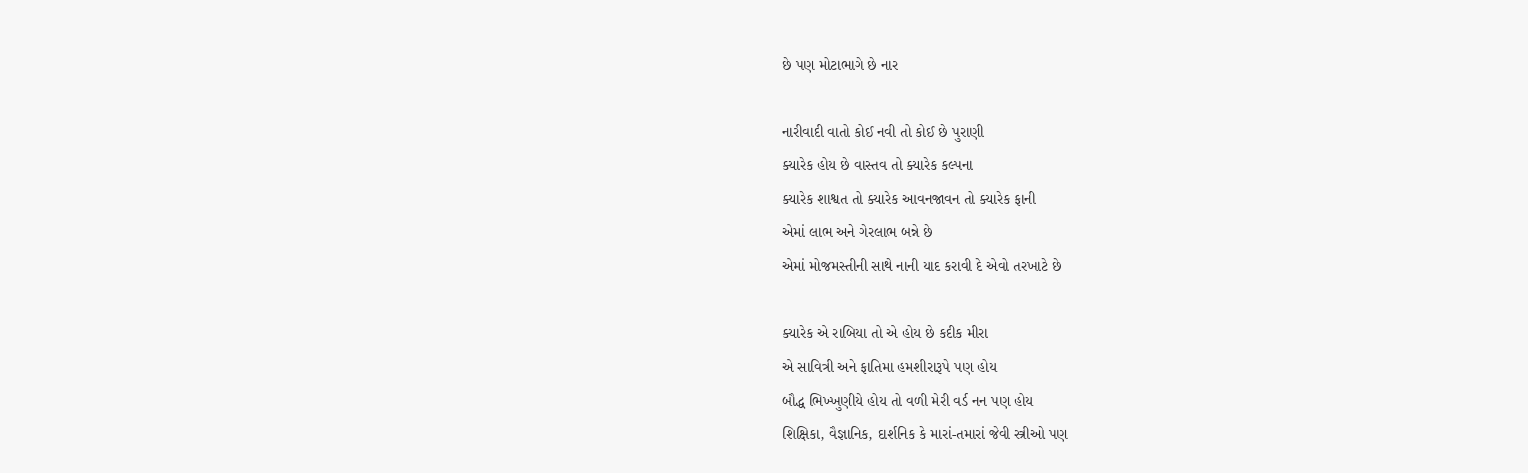છે પણ મોટાભાગે છે નાર

નારીવાદી વાતો કોઈ નવી તો કોઈ છે પુરાણી
ક્યારેક હોય છે વાસ્તવ તો ક્યારેક કલ્પના
ક્યારેક શાશ્વત તો ક્યારેક આવનજાવન તો ક્યારેક ફાની
એમાં લાભ અને ગેરલાભ બન્ને છે
એમાં મોજમસ્તીની સાથે નાની યાદ કરાવી દે એવો તરખાટે છે

ક્યારેક એ રાબિયા તો એ હોય છે કદીક મીરા
એ સાવિત્રી અને ફાતિમા હમશીરારૂપે પણ હોય
બૌદ્ધ ભિખ્ખુણીયે હોય તો વળી મેરી વર્ડ નન પણ હોય
શિક્ષિકા, વૈજ્ઞાનિક, દાર્શનિક કે મારાં-તમારાં જેવી સ્ત્રીઓ પણ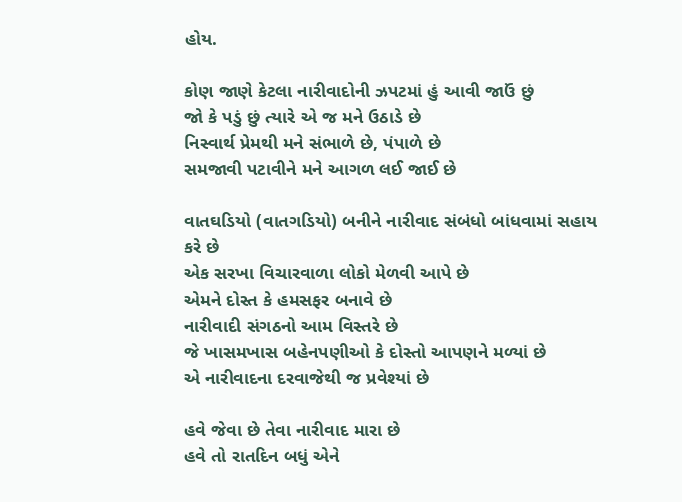હોય.

કોણ જાણે કેટલા નારીવાદોની ઝપટમાં હું આવી જાઉં છું
જો કે પડું છું ત્યારે એ જ મને ઉઠાડે છે
નિસ્વાર્થ પ્રેમથી મને સંભાળે છે, પંપાળે છે
સમજાવી પટાવીને મને આગળ લઈ જાઈ છે

વાતઘડિયો (વાતગડિયો) બનીને નારીવાદ સંબંધો બાંધવામાં સહાય કરે છે
એક સરખા વિચારવાળા લોકો મેળવી આપે છે
એમને દોસ્ત કે હમસફર બનાવે છે
નારીવાદી સંગઠનો આમ વિસ્તરે છે
જે ખાસમખાસ બહેનપણીઓ કે દોસ્તો આપણને મળ્યાં છે
એ નારીવાદના દરવાજેથી જ પ્રવેશ્યાં છે

હવે જેવા છે તેવા નારીવાદ મારા છે
હવે તો રાતદિન બધું એને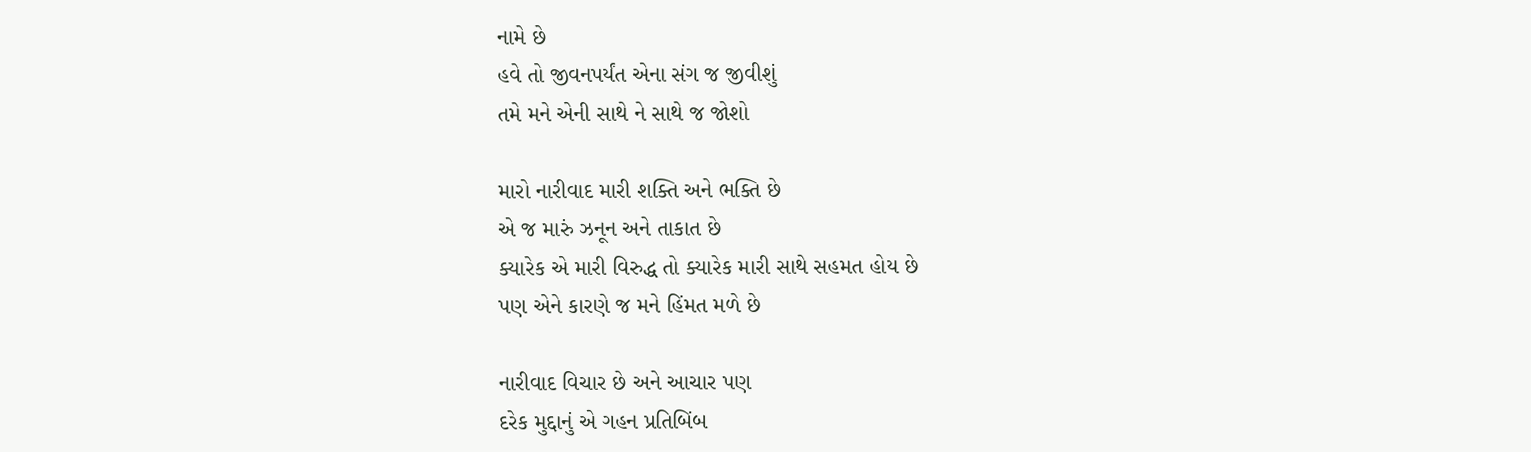નામે છે
હવે તો જીવનપર્યંત એના સંગ જ જીવીશું
તમે મને એની સાથે ને સાથે જ જોશો

મારો નારીવાદ મારી શક્તિ અને ભક્તિ છે
એ જ મારું ઝનૂન અને તાકાત છે
ક્યારેક એ મારી વિરુદ્ધ તો ક્યારેક મારી સાથે સહમત હોય છે
પણ એને કારણે જ મને હિંમત મળે છે

નારીવાદ વિચાર છે અને આચાર પણ
દરેક મુદ્દાનું એ ગહન પ્રતિબિંબ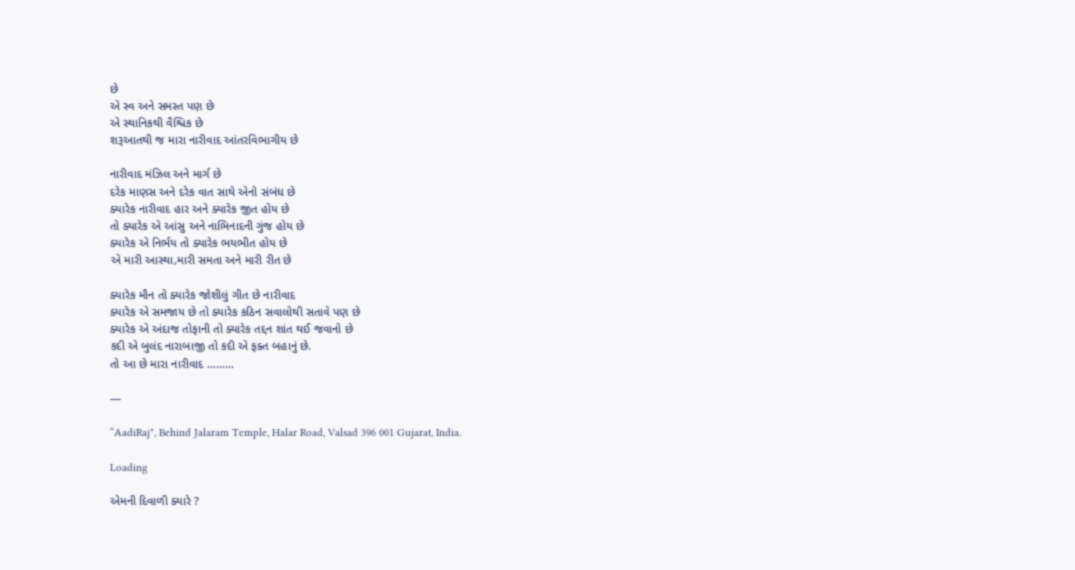છે
એ સ્વ અને સમસ્ત પણ છે
એ સ્થાનિકથી વૈશ્વિક છે
શરૂઆતથી જ મારા નારીવાદ આંતરવિભાગીય છે

નારીવાદ મંઝિલ અને માર્ગ છે
દરેક માણસ અને દરેક વાત સાથે એનો સંબંધ છે
ક્યારેક નારીવાદ હાર અને ક્યારેક જીત હોય છે
તો ક્યારેક એ આંસુ અને નાભિનાદની ગુંજ હોય છે
ક્યારેક એ નિર્ભય તો ક્યારેક ભયભીત હોય છે
એ મારી આસ્થા,મારી સમતા અને મારી રીત છે

ક્યારેક મૌન તો ક્યારેક જોશીલું ગીત છે નારીવાદ
ક્યારેક એ સમજાય છે તો ક્યારેક કઠિન સવાલોથી સતાવે પણ છે
ક્યારેક એ અંદાજ તોફાની તો ક્યારેક તદ્દન શાંત થઈ જવાનો છે
કદી એ બુલંદ નારાબાજી તો કદી એ ફક્ત બહાનું છે.
તો આ છે મારા નારીવાદ ………

—

“AadiRaj", Behind Jalaram Temple, Halar Road, Valsad 396 001 Gujarat, India.

Loading

એમની દિવાળી ક્યારે ?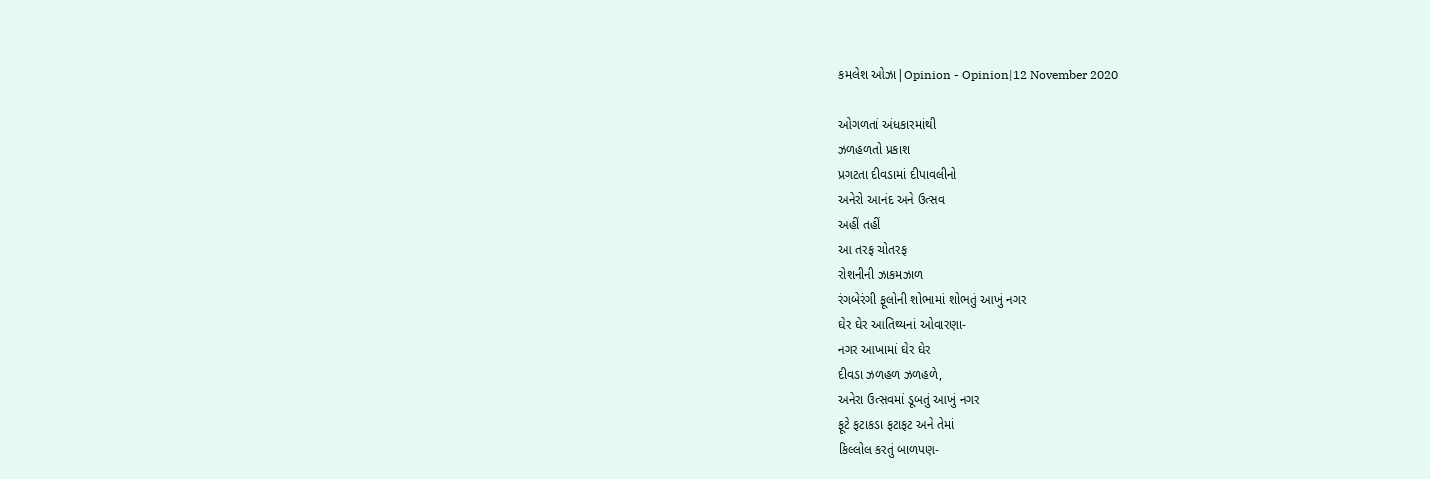કમલેશ ઓઝા|Opinion - Opinion|12 November 2020

ઓગળતાં અંધકારમાંથી
ઝળહળતો પ્રકાશ
પ્રગટતા દીવડામાં દીપાવલીનો
અનેરો આનંદ અને ઉત્સવ
અહીં તહીં
આ તરફ ચોતરફ
રોશનીની ઝાકમઝાળ
રંગબેરંગી ફૂલોની શોભામાં શોભતું આખું નગર
ઘેર ઘેર આતિથ્યનાં ઓવારણા-
નગર આખામાં ઘેર ઘેર
દીવડા ઝળહળ ઝળહળે,
અનેરા ઉત્સવમાં ડૂબતું આખું નગર
ફૂટે ફટાકડા ફટાફટ અને તેમાં
કિલ્લોલ કરતું બાળપણ-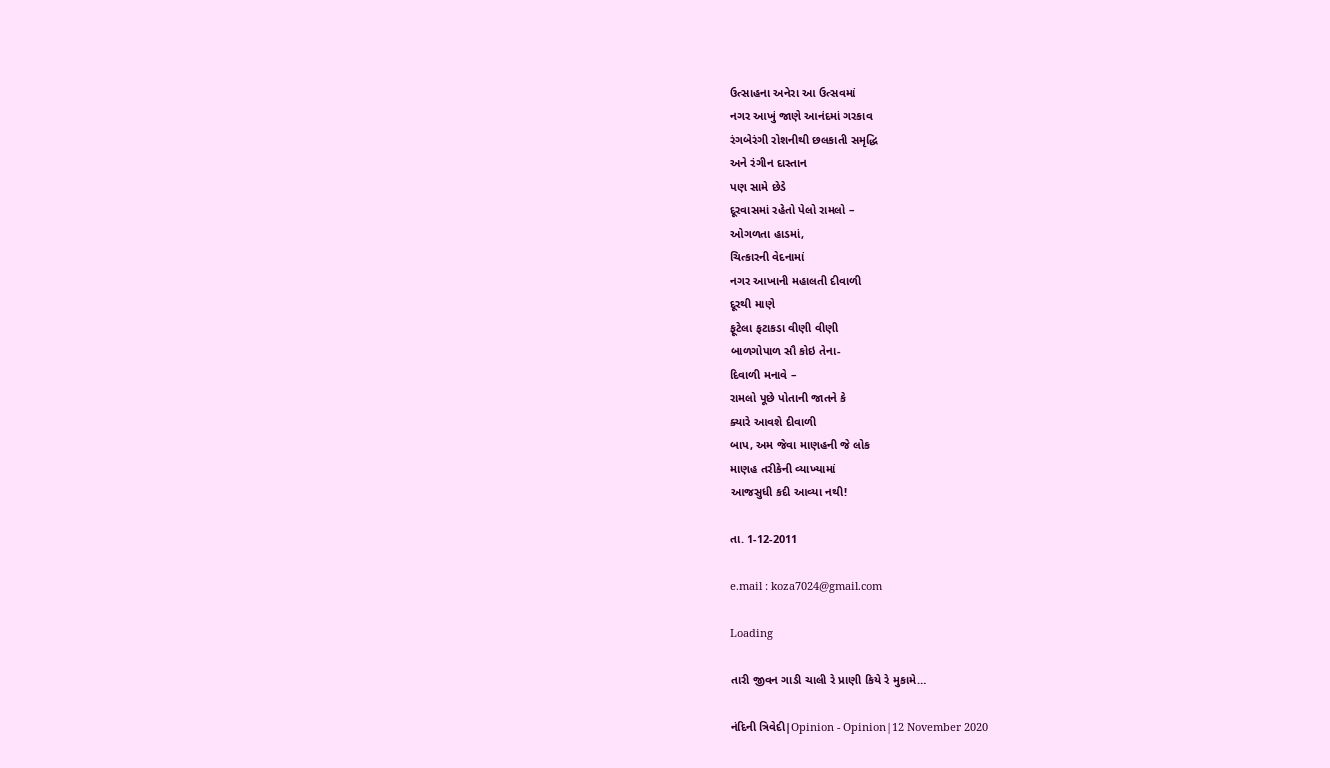ઉત્સાહના અનેરા આ ઉત્સવમાં
નગર આખું જાણે આનંદમાં ગરકાવ
રંગબેરંગી રોશનીથી છલકાતી સમૃદ્ધિ
અને રંગીન દાસ્તાન
પણ સામે છેડે
દૂરવાસમાં રહેતો પેલો રામલો –
ઓગળતા હાડમાં,
ચિત્કારની વેદનામાં
નગર આખાની મહાલતી દીવાળી
દૂરથી માણે
ફૂટેલા ફટાકડા વીણી વીણી
બાળગોપાળ સૌ કોઇ તેના-
દિવાળી મનાવે –
રામલો પૂછે પોતાની જાતને કે
ક્યારે આવશે દીવાળી
બાપ, અમ જેવા માણહની જે લોક
માણહ તરીકેની વ્યાખ્યામાં
આજસુધી કદી આવ્યા નથી!

તા. 1-12-2011

e.mail : koza7024@gmail.com

Loading

તારી જીવન ગાડી ચાલી રે પ્રાણી કિયે રે મુકામે…

નંદિની ત્રિવેદી|Opinion - Opinion|12 November 2020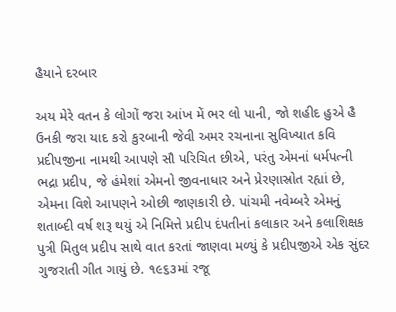હૈયાને દરબાર

અય મેરે વતન કે લોગોં જરા આંખ મેં ભર લો પાની, જો શહીદ હુએ હૈ ઉનકી જરા યાદ કરો કુરબાની જેવી અમર રચનાના સુવિખ્યાત કવિ પ્રદીપજીના નામથી આપણે સૌ પરિચિત છીએ, પરંતુ એમનાં ધર્મપત્ની ભદ્રા પ્રદીપ, જે હંમેશાં એમનો જીવનાધાર અને પ્રેરણાસ્રોત રહ્યાં છે, એમના વિશે આપણને ઓછી જાણકારી છે. પાંચમી નવેમ્બરે એમનું શતાબ્દી વર્ષ શરૂ થયું એ નિમિત્તે પ્રદીપ દંપતીનાં કલાકાર અને કલાશિક્ષક પુત્રી મિતુલ પ્રદીપ સાથે વાત કરતાં જાણવા મળ્યું કે પ્રદીપજીએ એક સુંદર ગુજરાતી ગીત ગાયું છે. ૧૯૬૩માં રજૂ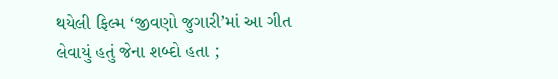થયેલી ફિલ્મ ‘જીવણો જુગારી’માં આ ગીત લેવાયું હતું જેના શબ્દો હતા ;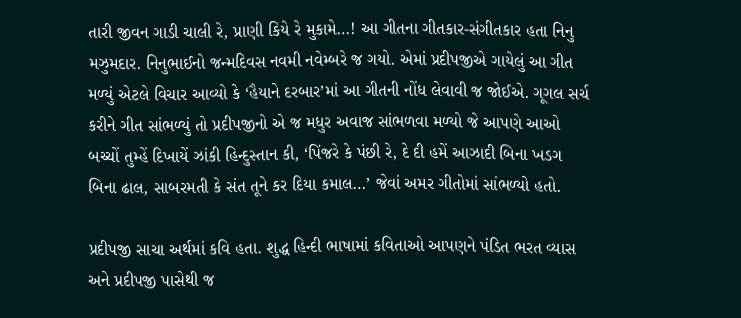તારી જીવન ગાડી ચાલી રે, પ્રાણી કિયે રે મુકામે…! આ ગીતના ગીતકાર-સંગીતકાર હતા નિનુ મઝુમદાર. નિનુભાઈનો જન્મદિવસ નવમી નવેમ્બરે જ ગયો. એમાં પ્રદીપજીએ ગાયેલું આ ગીત મળ્યું એટલે વિચાર આવ્યો કે ‘હૈયાને દરબાર’માં આ ગીતની નોંધ લેવાવી જ જોઈએ. ગૂગલ સર્ચ કરીને ગીત સાંભળ્યું તો પ્રદીપજીનો એ જ મધુર અવાજ સાંભળવા મળ્યો જે આપણે આઓ બચ્ચોં તુમ્હેં દિખાયેં ઝાંકી હિન્દુસ્તાન કી, ‘પિંજરે કે પંછી રે, દે દી હમેં આઝાદી બિના ખડગ બિના ઢાલ, સાબરમતી કે સંત તૂને કર દિયા કમાલ…’ જેવાં અમર ગીતોમાં સાંભળ્યો હતો.

પ્રદીપજી સાચા અર્થમાં કવિ હતા. શુદ્ધ હિન્દી ભાષામાં કવિતાઓ આપણને પંડિત ભરત વ્યાસ અને પ્રદીપજી પાસેથી જ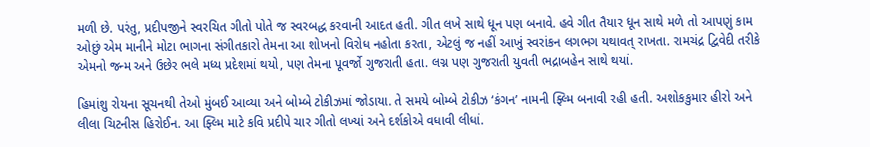મળી છે. પરંતુ, પ્રદીપજીને સ્વરચિત ગીતો પોતે જ સ્વરબદ્ધ કરવાની આદત હતી. ગીત લખે સાથે ધૂન પણ બનાવે. હવે ગીત તૈયાર ધૂન સાથે મળે તો આપણું કામ ઓછું એમ માનીને મોટા ભાગના સંગીતકારો તેમના આ શોખનો વિરોધ નહોતા કરતા, એટલું જ નહીં આખું સ્વરાંકન લગભગ યથાવત્ રાખતા. રામચંદ્ર દ્વિવેદી તરીકે એમનો જન્મ અને ઉછેર ભલે મધ્ય પ્રદેશમાં થયો, પણ તેમના પૂવર્જો ગુજરાતી હતા. લગ્ન પણ ગુજરાતી યુવતી ભદ્રાબહેન સાથે થયાં.

હિમાંશુ રોયના સૂચનથી તેઓ મુંબઈ આવ્યા અને બોમ્બે ટોકીઝમાં જોડાયા. તે સમયે બોમ્બે ટોકીઝ ‘કંગન’ નામની ફ્લ્મિ બનાવી રહી હતી. અશોકકુમાર હીરો અને લીલા ચિટનીસ હિરોઈન. આ ફ્લ્મિ માટે કવિ પ્રદીપે ચાર ગીતો લખ્યાં અને દર્શકોએ વધાવી લીધાં.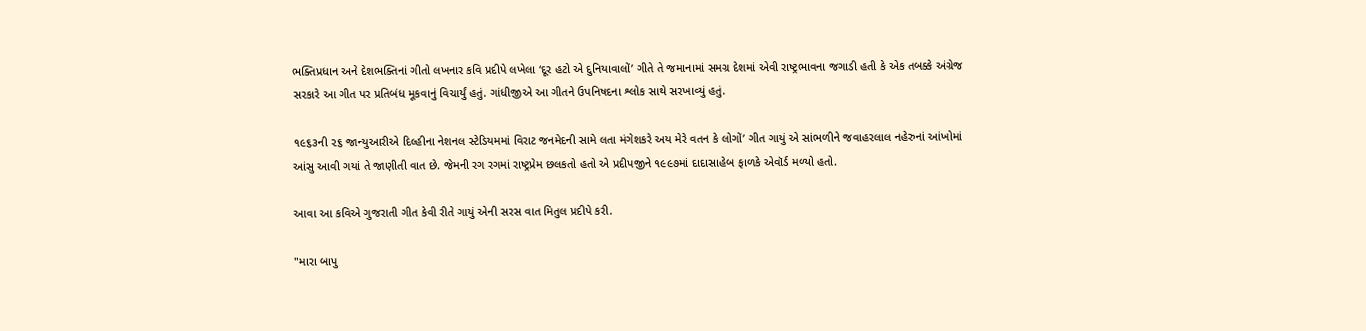ભક્તિપ્રધાન અને દેશભક્તિનાં ગીતો લખનાર કવિ પ્રદીપે લખેલા ‘દૂર હટો એ દુનિયાવાલોં’ ગીતે તે જમાનામાં સમગ્ર દેશમાં એવી રાષ્ટ્રભાવના જગાડી હતી કે એક તબક્કે અંગ્રેજ સરકારે આ ગીત પર પ્રતિબંધ મૂકવાનું વિચાર્યું હતું. ગાંધીજીએ આ ગીતને ઉપનિષદના શ્લોક સાથે સરખાવ્યું હતું.

૧૯૬૩ની ૨૬ જાન્યુઆરીએ દિલ્હીના નેશનલ સ્ટેડિયમમાં વિરાટ જનમેદની સામે લતા મંગેશકરે અય મેરે વતન કે લોગોં’ ગીત ગાયું એ સાંભળીને જવાહરલાલ નહેરુનાં આંખોમાં આંસુ આવી ગયાં તે જાણીતી વાત છે. જેમની રગ રગમાં રાષ્ટ્રપ્રેમ છલકતો હતો એ પ્રદીપજીને ૧૯૯૭માં દાદાસાહેબ ફાળકે એવૉર્ડ મળ્યો હતો.

આવા આ કવિએ ગુજરાતી ગીત કેવી રીતે ગાયું એની સરસ વાત મિતુલ પ્રદીપે કરી.

"મારા બાપુ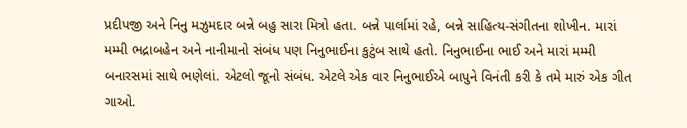પ્રદીપજી અને નિનુ મઝુમદાર બન્ને બહુ સારા મિત્રો હતા. બન્ને પાર્લામાં રહે, બન્ને સાહિત્ય-સંગીતના શોખીન. મારાં મમ્મી ભદ્રાબહેન અને નાનીમાનો સંબંધ પણ નિનુભાઈના કુટુંબ સાથે હતો. નિનુભાઈના ભાઈ અને મારાં મમ્મી બનારસમાં સાથે ભણેલાં. એટલો જૂનો સંબંધ. એટલે એક વાર નિનુભાઈએ બાપુને વિનંતી કરી કે તમે મારું એક ગીત ગાઓ.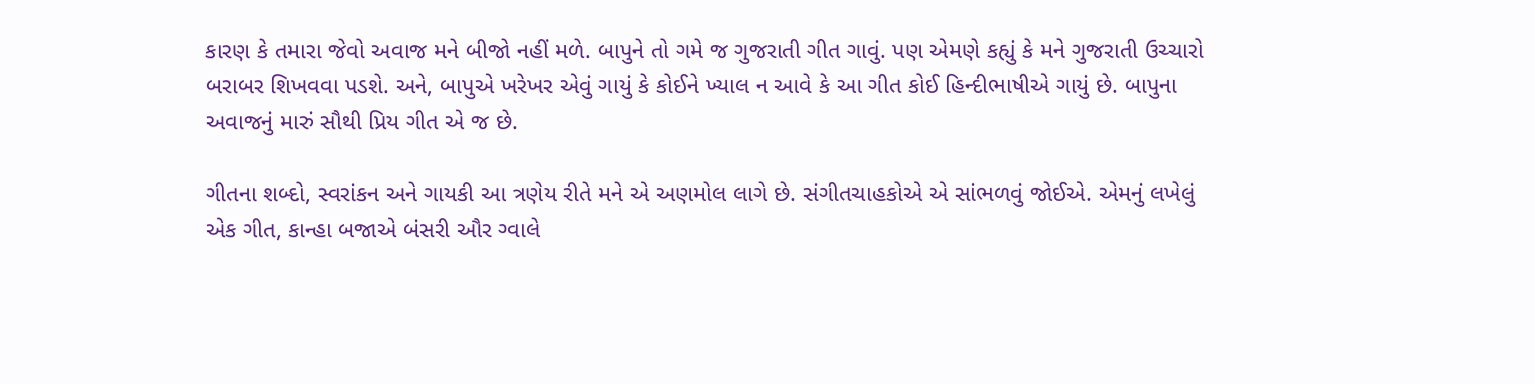કારણ કે તમારા જેવો અવાજ મને બીજો નહીં મળે. બાપુને તો ગમે જ ગુજરાતી ગીત ગાવું. પણ એમણે કહ્યું કે મને ગુજરાતી ઉચ્ચારો બરાબર શિખવવા પડશે. અને, બાપુએ ખરેખર એવું ગાયું કે કોઈને ખ્યાલ ન આવે કે આ ગીત કોઈ હિન્દીભાષીએ ગાયું છે. બાપુના અવાજનું મારું સૌથી પ્રિય ગીત એ જ છે.

ગીતના શબ્દો, સ્વરાંકન અને ગાયકી આ ત્રણેય રીતે મને એ અણમોલ લાગે છે. સંગીતચાહકોએ એ સાંભળવું જોઈએ. એમનું લખેલું એક ગીત, કાન્હા બજાએ બંસરી ઔર ગ્વાલે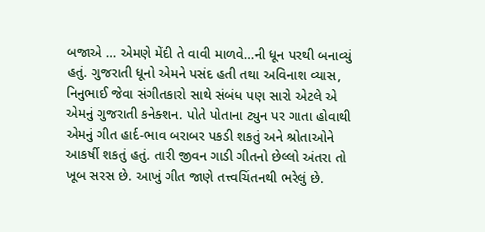બજાએ … એમણે મેંદી તે વાવી માળવે…ની ધૂન પરથી બનાવ્યું હતું. ગુજરાતી ધૂનો એમને પસંદ હતી તથા અવિનાશ વ્યાસ, નિનુભાઈ જેવા સંગીતકારો સાથે સંબંધ પણ સારો એટલે એ એમનું ગુજરાતી કનેક્શન. પોતે પોતાના ટ્યુન પર ગાતા હોવાથી એમનું ગીત હાર્દ-ભાવ બરાબર પકડી શકતું અને શ્રોતાઓને આકર્ષી શકતું હતું. તારી જીવન ગાડી ગીતનો છેલ્લો અંતરા તો ખૂબ સરસ છે. આખું ગીત જાણે તત્ત્વચિંતનથી ભરેલું છે.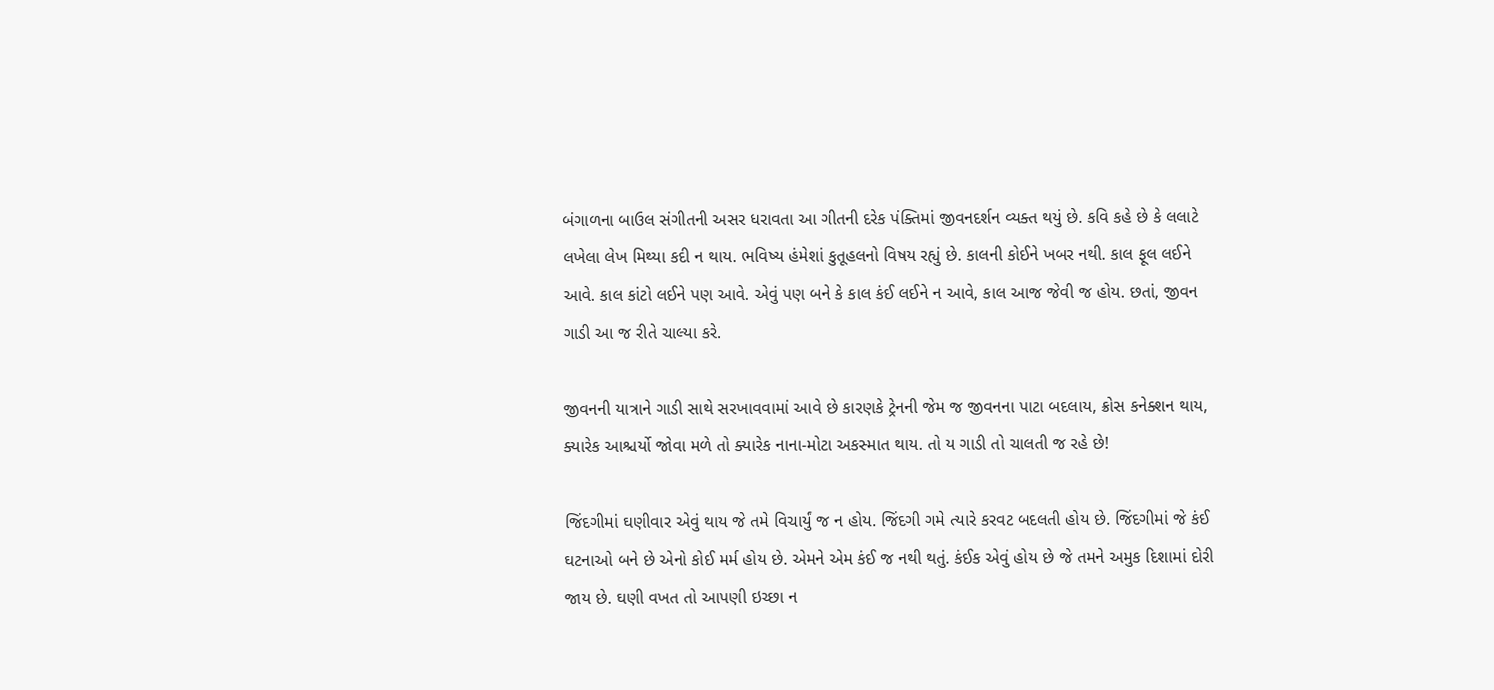બંગાળના બાઉલ સંગીતની અસર ધરાવતા આ ગીતની દરેક પંક્તિમાં જીવનદર્શન વ્યક્ત થયું છે. કવિ કહે છે કે લલાટે લખેલા લેખ મિથ્યા કદી ન થાય. ભવિષ્ય હંમેશાં કુતૂહલનો વિષય રહ્યું છે. કાલની કોઈને ખબર નથી. કાલ ફૂલ લઈને આવે. કાલ કાંટો લઈને પણ આવે. એવું પણ બને કે કાલ કંઈ લઈને ન આવે, કાલ આજ જેવી જ હોય. છતાં, જીવન ગાડી આ જ રીતે ચાલ્યા કરે.

જીવનની યાત્રાને ગાડી સાથે સરખાવવામાં આવે છે કારણકે ટ્રેનની જેમ જ જીવનના પાટા બદલાય, ક્રોસ કનેક્શન થાય, ક્યારેક આશ્ચર્યો જોવા મળે તો ક્યારેક નાના-મોટા અકસ્માત થાય. તો ય ગાડી તો ચાલતી જ રહે છે!

જિંદગીમાં ઘણીવાર એવું થાય જે તમે વિચાર્યું જ ન હોય. જિંદગી ગમે ત્યારે કરવટ બદલતી હોય છે. જિંદગીમાં જે કંઈ ઘટનાઓ બને છે એનો કોઈ મર્મ હોય છે. એમને એમ કંઈ જ નથી થતું. કંઈક એવું હોય છે જે તમને અમુક દિશામાં દોરી જાય છે. ઘણી વખત તો આપણી ઇચ્છા ન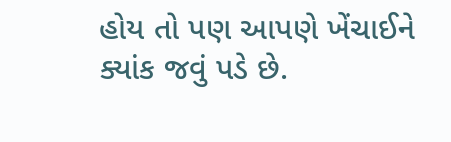હોય તો પણ આપણે ખેંચાઈને ક્યાંક જવું પડે છે.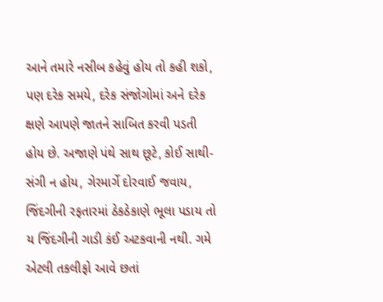આને તમારે નસીબ કહેવું હોય તો કહી શકો, પણ દરેક સમયે, દરેક સંજોગોમાં અને દરેક ક્ષણે આપણે જાતને સાબિત કરવી પડતી હોય છે. અજાણે પંથે સાથ છૂટે, કોઈ સાથી-સંગી ન હોય, ગેરમાર્ગે દોરવાઈ જવાય, જિંદગીની રફતારમાં ઠેકઠેકાણે ભૂલા પડાય તો ય જિંદગીની ગાડી કંઈ અટકવાની નથી. ગમે એટલી તકલીફો આવે છતાં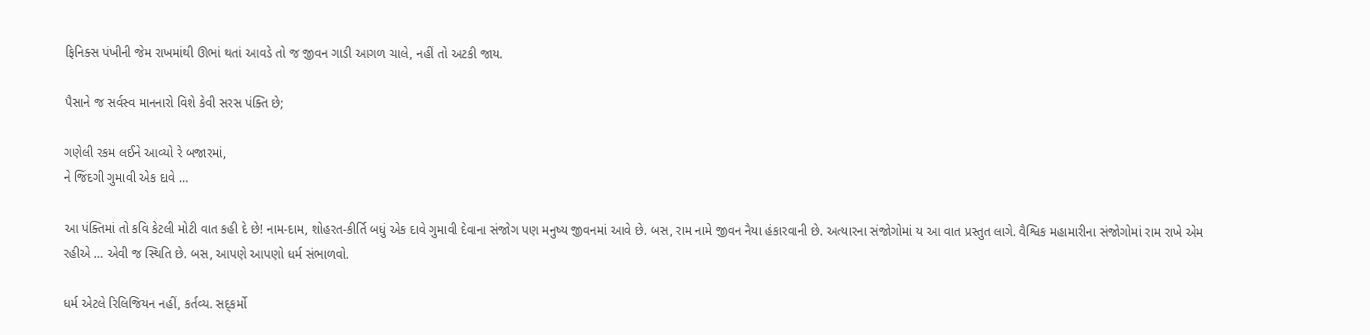ફિનિક્સ પંખીની જેમ રાખમાંથી ઊભાં થતાં આવડે તો જ જીવન ગાડી આગળ ચાલે, નહીં તો અટકી જાય.

પૈસાને જ સર્વસ્વ માનનારો વિશે કેવી સરસ પંક્તિ છે;

ગણેલી રકમ લઈને આવ્યો રે બજારમાં,
ને જિંદગી ગુમાવી એક દાવે …

આ પંક્તિમાં તો કવિ કેટલી મોટી વાત કહી દે છે! નામ-દામ, શોહરત-કીર્તિ બધું એક દાવે ગુમાવી દેવાના સંજોગ પણ મનુષ્ય જીવનમાં આવે છે. બસ, રામ નામે જીવન નૈયા હંકારવાની છે. અત્યારના સંજોગોમાં ય આ વાત પ્રસ્તુત લાગે. વૈશ્વિક મહામારીના સંજોગોમાં રામ રાખે એમ રહીએ … એવી જ સ્થિતિ છે. બસ, આપણે આપણો ધર્મ સંભાળવો.

ધર્મ એટલે રિલિજિયન નહીં, કર્તવ્ય. સદ્કર્મો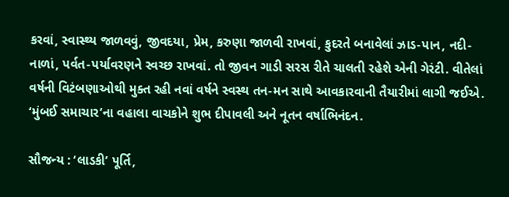કરવાં, સ્વાસ્થ્ય જાળવવું, જીવદયા, પ્રેમ, કરુણા જાળવી રાખવાં, કુદરતે બનાવેલાં ઝાડ-પાન, નદી-નાળાં, પર્વત-પર્યાવરણને સ્વચ્છ રાખવાં. તો જીવન ગાડી સરસ રીતે ચાલતી રહેશે એની ગેરંટી. વીતેલાં વર્ષની વિટંબણાઓથી મુક્ત રહી નવાં વર્ષને સ્વસ્થ તન-મન સાથે આવકારવાની તૈયારીમાં લાગી જઈએ. ‘મુંબઈ સમાચાર’ના વહાલા વાચકોને શુભ દીપાવલી અને નૂતન વર્ષાભિનંદન.

સૌજન્ય : ‘લાડકી’ પૂર્તિ,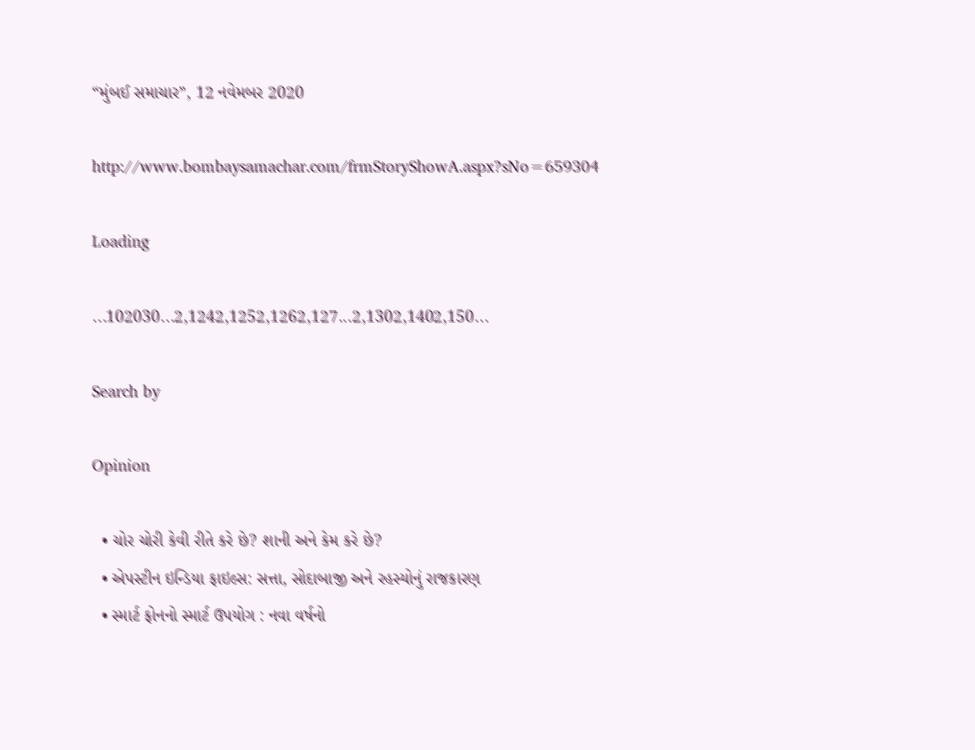“મુંબઈ સમાચાર”, 12 નવેમબર 2020

http://www.bombaysamachar.com/frmStoryShowA.aspx?sNo=659304

Loading

...102030...2,1242,1252,1262,127...2,1302,1402,150...

Search by

Opinion

  • ચોર ચોરી કેવી રીતે કરે છે? શાની અને કેમ કરે છે?
  • એપસ્ટીન ઇન્ડિયા ફાઇલ્સ: સત્તા, સોદાબાજી અને રહસ્યોનું રાજકારણ
  • સ્માર્ટ ફોનનો સ્માર્ટ ઉપયોગ : નવા વર્ષનો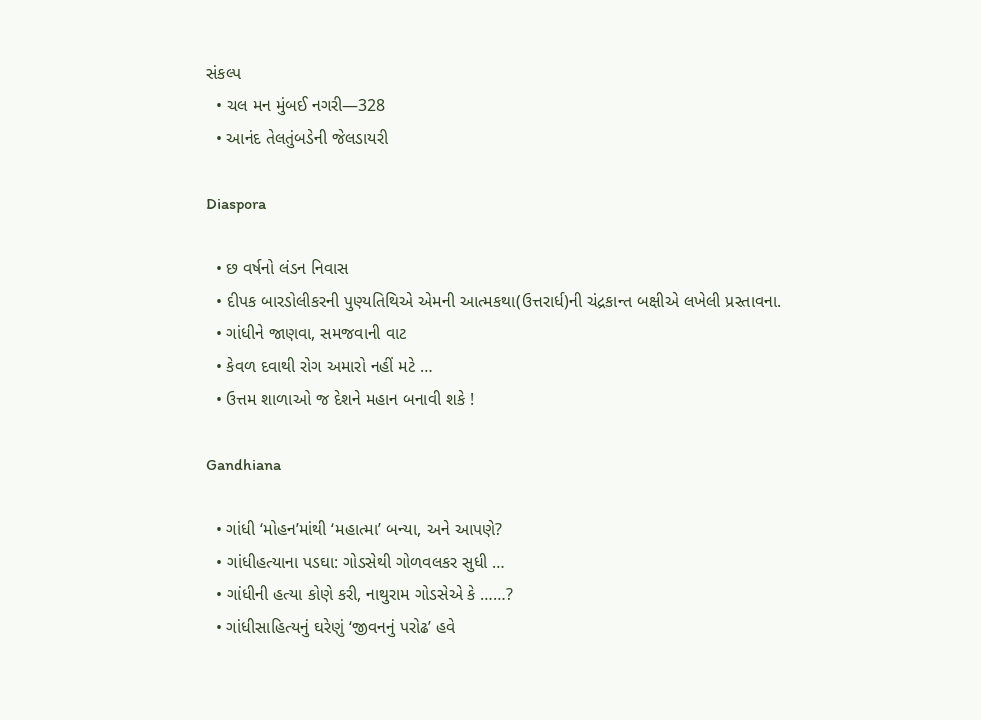સંકલ્પ
  • ચલ મન મુંબઈ નગરી—328
  • આનંદ તેલતુંબડેની જેલડાયરી

Diaspora

  • છ વર્ષનો લંડન નિવાસ
  • દીપક બારડોલીકરની પુણ્યતિથિએ એમની આત્મકથા(ઉત્તરાર્ધ)ની ચંદ્રકાન્ત બક્ષીએ લખેલી પ્રસ્તાવના.
  • ગાંધીને જાણવા, સમજવાની વાટ
  • કેવળ દવાથી રોગ અમારો નહીં મટે …
  • ઉત્તમ શાળાઓ જ દેશને મહાન બનાવી શકે !

Gandhiana

  • ગાંધી ‘મોહન’માંથી ‘મહાત્મા’ બન્યા, અને આપણે?
  • ગાંધીહત્યાના પડઘા: ગોડસેથી ગોળવલકર સુધી …
  • ગાંધીની હત્યા કોણે કરી, નાથુરામ ગોડસેએ કે ……?
  • ગાંધીસાહિત્યનું ઘરેણું ‘જીવનનું પરોઢ’ હવે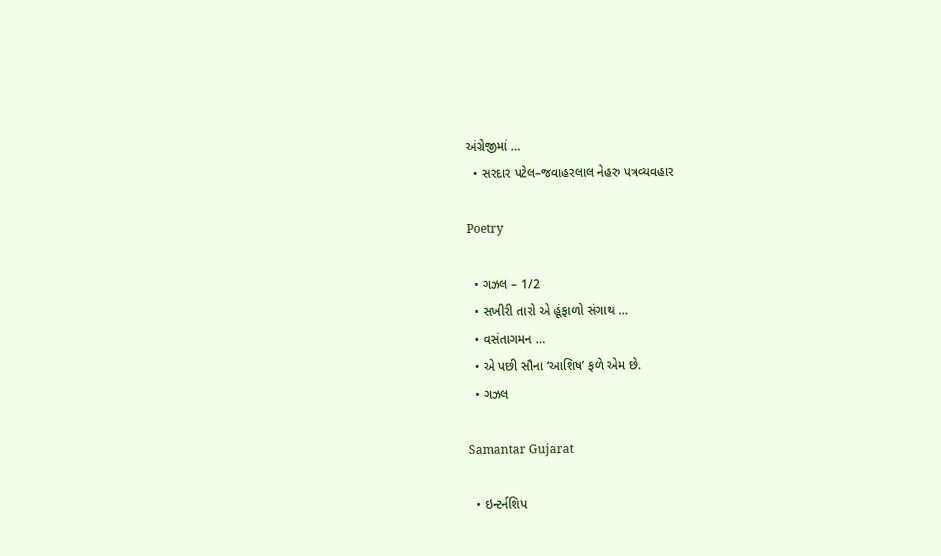અંગ્રેજીમાં …
  • સરદાર પટેલ–જવાહરલાલ નેહરુ પત્રવ્યવહાર

Poetry

  • ગઝલ – 1/2
  • સખીરી તારો એ હૂંફાળો સંગાથ …
  • વસંતાગમન …
  • એ પછી સૌના ‘આશિષ’ ફળે એમ છે.
  • ગઝલ

Samantar Gujarat

  • ઇન્ટર્નશિપ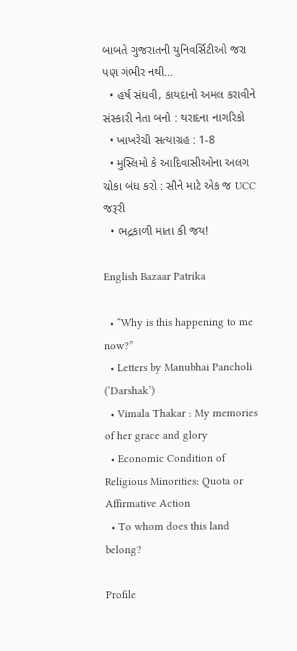બાબતે ગુજરાતની યુનિવર્સિટીઓ જરા પણ ગંભીર નથી…
  • હર્ષ સંઘવી, કાયદાનો અમલ કરાવીને સંસ્કારી નેતા બનો : થરાદના નાગરિકો
  • ખાખરેચી સત્યાગ્રહ : 1-8
  • મુસ્લિમો કે આદિવાસીઓના અલગ ચોકા બંધ કરો : સૌને માટે એક જ UCC જરૂરી
  • ભદ્રકાળી માતા કી જય!

English Bazaar Patrika

  • “Why is this happening to me now?”
  • Letters by Manubhai Pancholi (‘Darshak’)
  • Vimala Thakar : My memories of her grace and glory
  • Economic Condition of Religious Minorities: Quota or Affirmative Action
  • To whom does this land belong?

Profile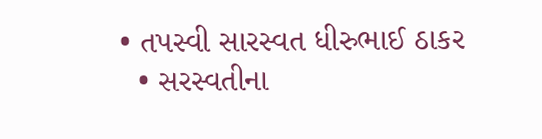• તપસ્વી સારસ્વત ધીરુભાઈ ઠાકર
  • સરસ્વતીના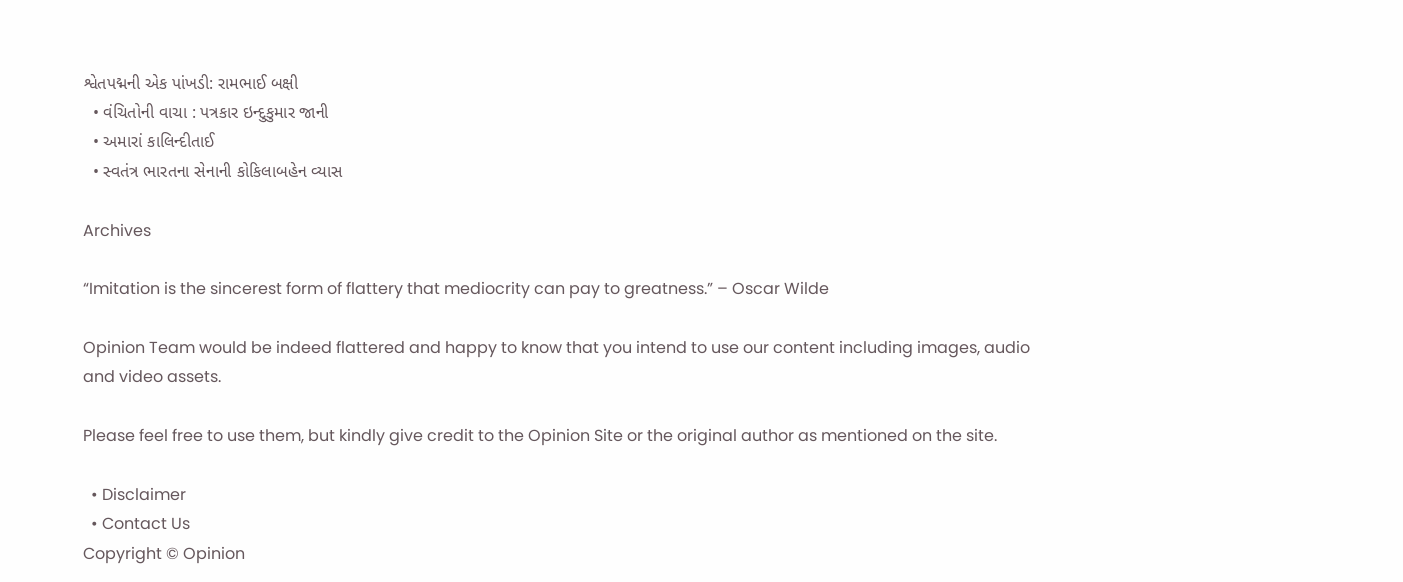શ્વેતપદ્મની એક પાંખડી: રામભાઈ બક્ષી
  • વંચિતોની વાચા : પત્રકાર ઇન્દુકુમાર જાની
  • અમારાં કાલિન્દીતાઈ
  • સ્વતંત્ર ભારતના સેનાની કોકિલાબહેન વ્યાસ

Archives

“Imitation is the sincerest form of flattery that mediocrity can pay to greatness.” – Oscar Wilde

Opinion Team would be indeed flattered and happy to know that you intend to use our content including images, audio and video assets.

Please feel free to use them, but kindly give credit to the Opinion Site or the original author as mentioned on the site.

  • Disclaimer
  • Contact Us
Copyright © Opinion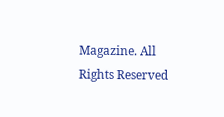Magazine. All Rights Reserved